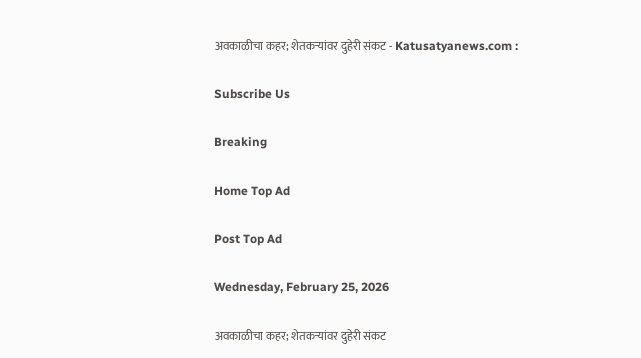अवकाळीचा कहर; शेतकऱ्यांवर दुहेरी संकट - Katusatyanews.com :

Subscribe Us

Breaking

Home Top Ad

Post Top Ad

Wednesday, February 25, 2026

अवकाळीचा कहर; शेतकऱ्यांवर दुहेरी संकट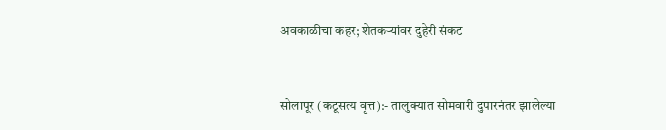अवकाळीचा कहर; शेतकऱ्यांवर दुहेरी संकट


सोलापूर (कटूसत्य वृत्त):- तालुक्यात सोमवारी दुपारनंतर झालेल्या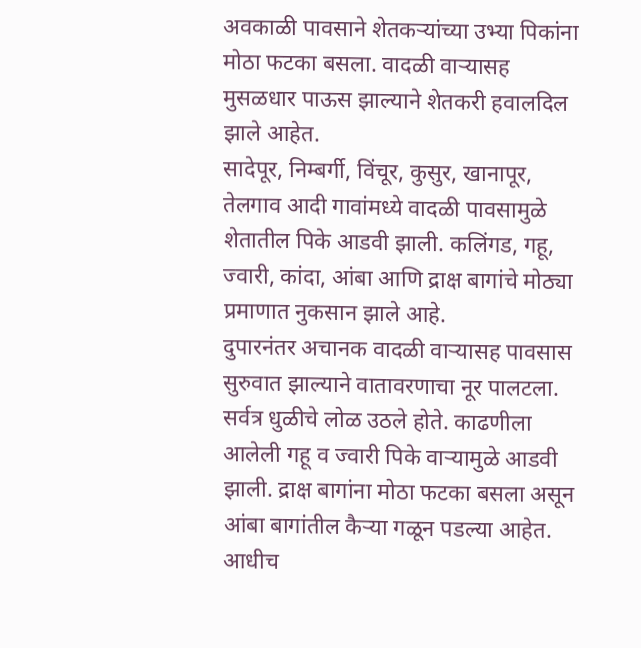अवकाळी पावसाने शेतकऱ्यांच्या उभ्या पिकांना मोठा फटका बसला. वादळी वाऱ्यासह मुसळधार पाऊस झाल्याने शेतकरी हवालदिल झाले आहेत.
सादेपूर, निम्बर्गी, विंचूर, कुसुर, खानापूर, तेलगाव आदी गावांमध्ये वादळी पावसामुळे शेतातील पिके आडवी झाली. कलिंगड, गहू, ज्वारी, कांदा, आंबा आणि द्राक्ष बागांचे मोठ्या प्रमाणात नुकसान झाले आहे.
दुपारनंतर अचानक वादळी वाऱ्यासह पावसास सुरुवात झाल्याने वातावरणाचा नूर पालटला. सर्वत्र धुळीचे लोळ उठले होते. काढणीला आलेली गहू व ज्वारी पिके वाऱ्यामुळे आडवी झाली. द्राक्ष बागांना मोठा फटका बसला असून आंबा बागांतील कैऱ्या गळून पडल्या आहेत.
आधीच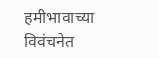हमीभावाच्या विवंचनेत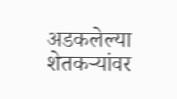अडकलेल्या शेतकऱ्यांवर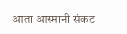आता आस्मानी संकट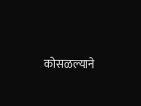कोसळल्याने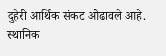दुहेरी आर्थिक संकट ओढावले आहे. स्थानिक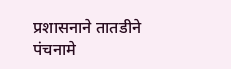प्रशासनाने तातडीने पंचनामे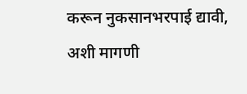करून नुकसानभरपाई द्यावी, अशी मागणी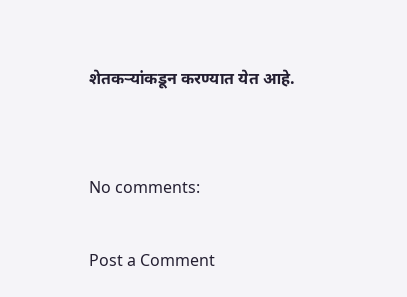शेतकऱ्यांकडून करण्यात येत आहे.


No comments:

Post a Comment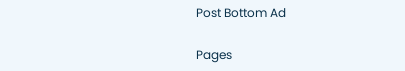Post Bottom Ad

Pages